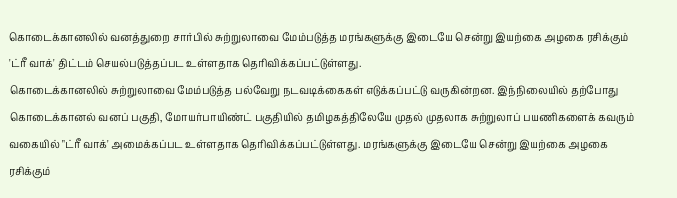கொடைக்கானலில் வனத்துறை சார்பில் சுற்றுலாவை மேம்படுத்த மரங்களுக்கு இடையே சென்று இயற்கை அழகை ரசிக்கும் 'ட்ரீ வாக்' திட்டம் செயல்படுத்தப்பட உள்ளதாக தெரிவிக்கப்பட்டுள்ளது.
கொடைக்கானலில் சுற்றுலாவை மேம்படுத்த பல்வேறு நடவடிக்கைகள் எடுக்கப்பட்டு வருகின்றன. இந்நிலையில் தற்போது கொடைக்கானல் வனப் பகுதி, மோயர்பாயிண்ட் பகுதியில் தமிழகத்திலேயே முதல் முதலாக சுற்றுலாப் பயணிகளைக் கவரும் வகையில் "ட்ரீ வாக்' அமைக்கப்பட உள்ளதாக தெரிவிக்கப்பட்டுள்ளது. மரங்களுக்கு இடையே சென்று இயற்கை அழகை ரசிக்கும்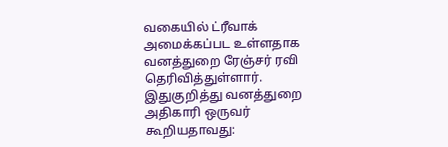வகையில் ட்ரீவாக் அமைக்கப்பட உள்ளதாக வனத்துறை ரேஞ்சர் ரவி தெரிவித்துள்ளார்.
இதுகுறித்து வனத்துறை அதிகாரி ஒருவர் கூறியதாவது: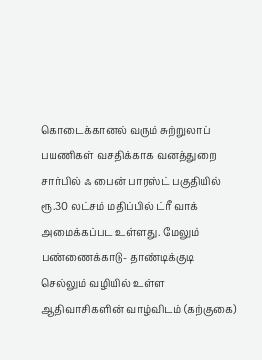கொடைக்கானல் வரும் சுற்றுலாப் பயணிகள் வசதிக்காக வனத்துறை சார்பில் ஃ பைன் பாரஸ்ட் பகுதியில் ரூ.30 லட்சம் மதிப்பில் ட்ரீ வாக் அமைக்கப்பட உள்ளது. மேலும் பண்ணைக்காடு- தாண்டிக்குடி செல்லும் வழியில் உள்ள ஆதிவாசிகளின் வாழ்விடம் (கற்குகை)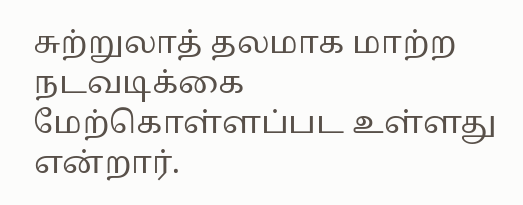சுற்றுலாத் தலமாக மாற்ற நடவடிக்கை மேற்கொள்ளப்பட உள்ளது என்றார்.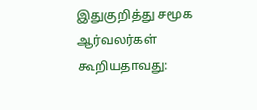இதுகுறித்து சமூக ஆர்வலர்கள் கூறியதாவது: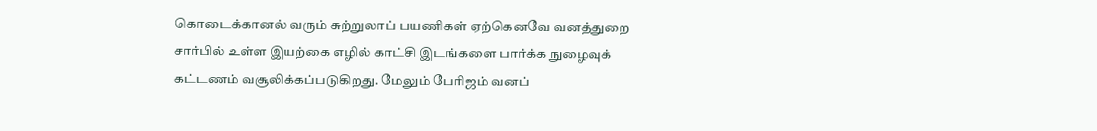கொடைக்கானல் வரும் சுற்றுலாப் பயணிகள் ஏற்கெனவே வனத்துறை சார்பில் உள்ள இயற்கை எழில் காட்சி இடங்களை பார்க்க நுழைவுக் கட்டணம் வசூலிக்கப்படுகிறது. மேலும் பேரிஜம் வனப்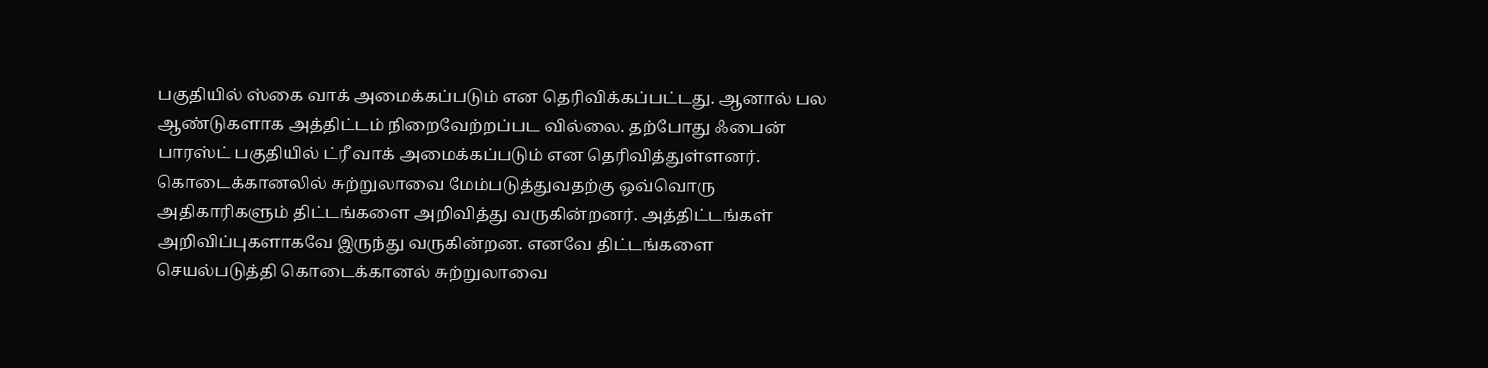பகுதியில் ஸ்கை வாக் அமைக்கப்படும் என தெரிவிக்கப்பட்டது. ஆனால் பல ஆண்டுகளாக அத்திட்டம் நிறைவேற்றப்பட வில்லை. தற்போது ஃபைன் பாரஸ்ட் பகுதியில் ட்ரீ வாக் அமைக்கப்படும் என தெரிவித்துள்ளனர்.
கொடைக்கானலில் சுற்றுலாவை மேம்படுத்துவதற்கு ஒவ்வொரு அதிகாரிகளும் திட்டங்களை அறிவித்து வருகின்றனர். அத்திட்டங்கள் அறிவிப்புகளாகவே இருந்து வருகின்றன. எனவே திட்டங்களை செயல்படுத்தி கொடைக்கானல் சுற்றுலாவை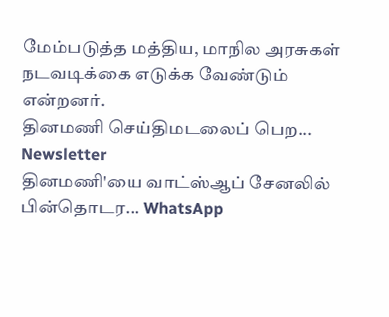மேம்படுத்த மத்திய, மாநில அரசுகள் நடவடிக்கை எடுக்க வேண்டும் என்றனர்.
தினமணி செய்திமடலைப் பெற... Newsletter
தினமணி'யை வாட்ஸ்ஆப் சேனலில் பின்தொடர... WhatsApp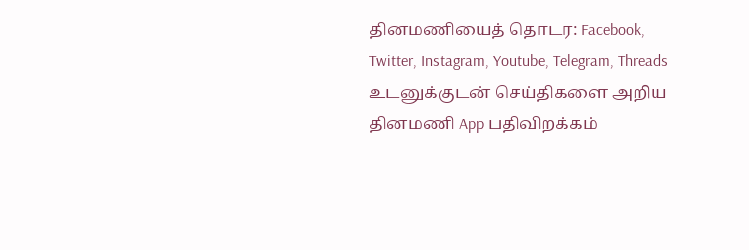தினமணியைத் தொடர: Facebook, Twitter, Instagram, Youtube, Telegram, Threads
உடனுக்குடன் செய்திகளை அறிய தினமணி App பதிவிறக்கம்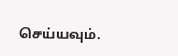செய்யவும்.